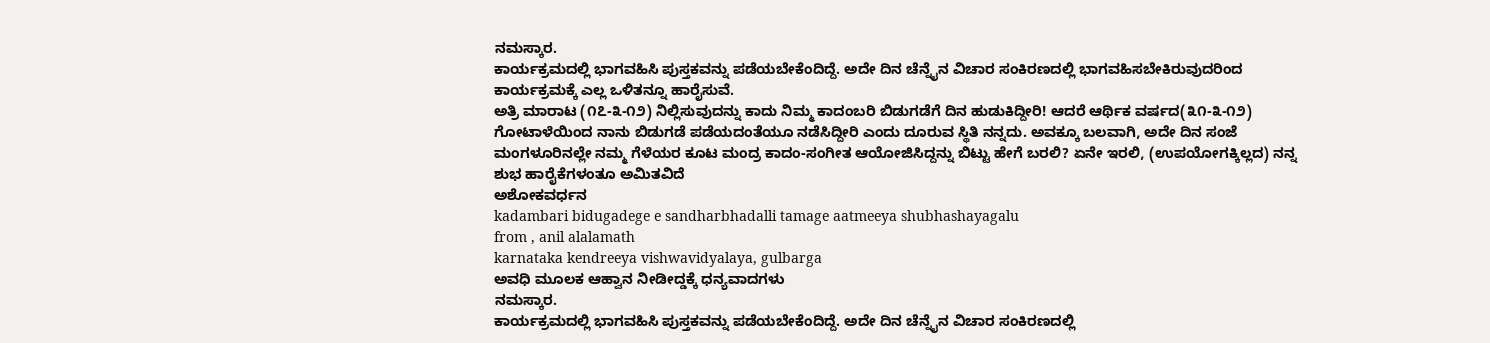ನಮಸ್ಕಾರ.
ಕಾರ್ಯಕ್ರಮದಲ್ಲಿ ಭಾಗವಹಿಸಿ ಪುಸ್ತಕವನ್ನು ಪಡೆಯಬೇಕೆಂದಿದ್ದೆ. ಅದೇ ದಿನ ಚೆನ್ನೈನ ವಿಚಾರ ಸಂಕಿರಣದಲ್ಲಿ ಭಾಗವಹಿಸಬೇಕಿರುವುದರಿಂದ ಕಾರ್ಯಕ್ರಮಕ್ಕೆ ಎಲ್ಲ ಒಳಿತನ್ನೂ ಹಾರೈಸುವೆ.
ಅತ್ರಿ ಮಾರಾಟ (೧೭-೩-೧೨) ನಿಲ್ಲಿಸುವುದನ್ನು ಕಾದು ನಿಮ್ಮ ಕಾದಂಬರಿ ಬಿಡುಗಡೆಗೆ ದಿನ ಹುಡುಕಿದ್ದೀರಿ! ಆದರೆ ಆರ್ಥಿಕ ವರ್ಷದ(೩೧-೩-೧೨) ಗೋಟಾಳೆಯಿಂದ ನಾನು ಬಿಡುಗಡೆ ಪಡೆಯದಂತೆಯೂ ನಡೆಸಿದ್ದೀರಿ ಎಂದು ದೂರುವ ಸ್ಥಿತಿ ನನ್ನದು. ಅವಕ್ಕೂ ಬಲವಾಗಿ, ಅದೇ ದಿನ ಸಂಜೆ ಮಂಗಳೂರಿನಲ್ಲೇ ನಮ್ಮ ಗೆಳೆಯರ ಕೂಟ ಮಂದ್ರ ಕಾದಂ-ಸಂಗೀತ ಆಯೋಜಿಸಿದ್ದನ್ನು ಬಿಟ್ಟು ಹೇಗೆ ಬರಲಿ? ಏನೇ ಇರಲಿ, (ಉಪಯೋಗಕ್ಕಿಲ್ಲದ) ನನ್ನ ಶುಭ ಹಾರೈಕೆಗಳಂತೂ ಅಮಿತವಿದೆ
ಅಶೋಕವರ್ಧನ
kadambari bidugadege e sandharbhadalli tamage aatmeeya shubhashayagalu
from , anil alalamath
karnataka kendreeya vishwavidyalaya, gulbarga
ಅವಧಿ ಮೂಲಕ ಆಹ್ವಾನ ನೀಡೀದ್ಡಕ್ಕೆ ಧನ್ಯವಾದಗಳು
ನಮಸ್ಕಾರ.
ಕಾರ್ಯಕ್ರಮದಲ್ಲಿ ಭಾಗವಹಿಸಿ ಪುಸ್ತಕವನ್ನು ಪಡೆಯಬೇಕೆಂದಿದ್ದೆ. ಅದೇ ದಿನ ಚೆನ್ನೈನ ವಿಚಾರ ಸಂಕಿರಣದಲ್ಲಿ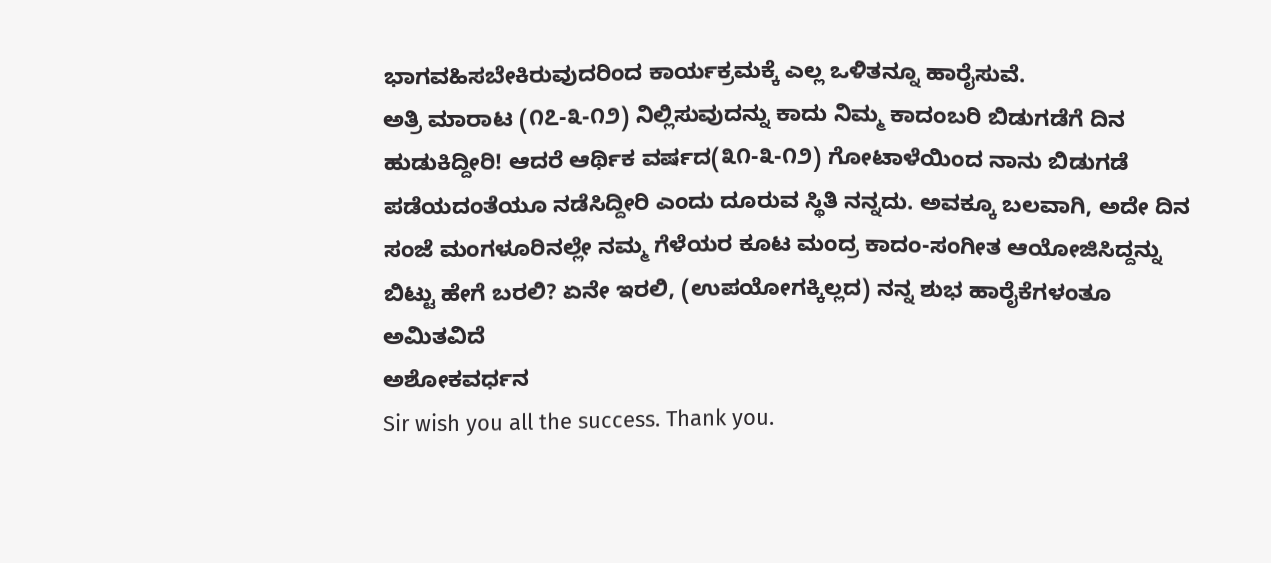ಭಾಗವಹಿಸಬೇಕಿರುವುದರಿಂದ ಕಾರ್ಯಕ್ರಮಕ್ಕೆ ಎಲ್ಲ ಒಳಿತನ್ನೂ ಹಾರೈಸುವೆ.
ಅತ್ರಿ ಮಾರಾಟ (೧೭-೩-೧೨) ನಿಲ್ಲಿಸುವುದನ್ನು ಕಾದು ನಿಮ್ಮ ಕಾದಂಬರಿ ಬಿಡುಗಡೆಗೆ ದಿನ ಹುಡುಕಿದ್ದೀರಿ! ಆದರೆ ಆರ್ಥಿಕ ವರ್ಷದ(೩೧-೩-೧೨) ಗೋಟಾಳೆಯಿಂದ ನಾನು ಬಿಡುಗಡೆ ಪಡೆಯದಂತೆಯೂ ನಡೆಸಿದ್ದೀರಿ ಎಂದು ದೂರುವ ಸ್ಥಿತಿ ನನ್ನದು. ಅವಕ್ಕೂ ಬಲವಾಗಿ, ಅದೇ ದಿನ ಸಂಜೆ ಮಂಗಳೂರಿನಲ್ಲೇ ನಮ್ಮ ಗೆಳೆಯರ ಕೂಟ ಮಂದ್ರ ಕಾದಂ-ಸಂಗೀತ ಆಯೋಜಿಸಿದ್ದನ್ನು ಬಿಟ್ಟು ಹೇಗೆ ಬರಲಿ? ಏನೇ ಇರಲಿ, (ಉಪಯೋಗಕ್ಕಿಲ್ಲದ) ನನ್ನ ಶುಭ ಹಾರೈಕೆಗಳಂತೂ ಅಮಿತವಿದೆ
ಅಶೋಕವರ್ಧನ
Sir wish you all the success. Thank you.